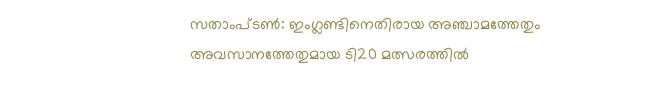സതാംപ്ടൺ: ഇംഗ്ലണ്ടിനെതിരായ അഞ്ചാമത്തേതും അവസാനത്തേതുമായ ടി20 മത്സരത്തിൽ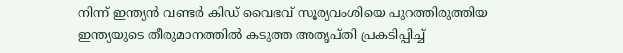നിന്ന് ഇന്ത്യൻ വണ്ടർ കിഡ് വൈഭവ് സൂര്യവംശിയെ പുറത്തിരുത്തിയ ഇന്ത്യയുടെ തീരുമാനത്തിൽ കടുത്ത അതൃപ്തി പ്രകടിപ്പിച്ച്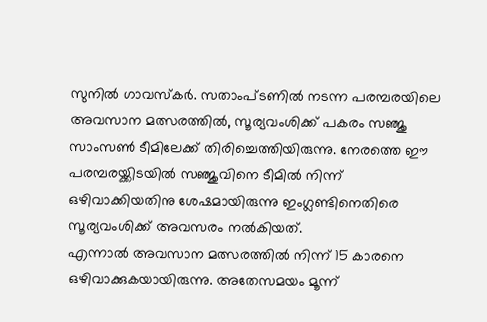സുനിൽ ഗാവസ്കർ. സതാംപ്ടണിൽ നടന്ന പരമ്പരയിലെ അവസാന മത്സരത്തിൽ, സൂര്യവംശിക്ക് പകരം സഞ്ജു സാംസൺ ടീമിലേക്ക് തിരിച്ചെത്തിയിരുന്നു. നേരത്തെ ഈ പരമ്പരയ്ക്കിടയിൽ സഞ്ജുവിനെ ടീമിൽ നിന്ന് ഒഴിവാക്കിയതിനു ശേഷമായിരുന്നു ഇംഗ്ലണ്ടിനെതിരെ സൂര്യവംശിക്ക് അവസരം നൽകിയത്.
എന്നാൽ അവസാന മത്സരത്തിൽ നിന്ന് 15 കാരനെ ഒഴിവാക്കുകയായിരുന്നു. അതേസമയം മൂന്ന്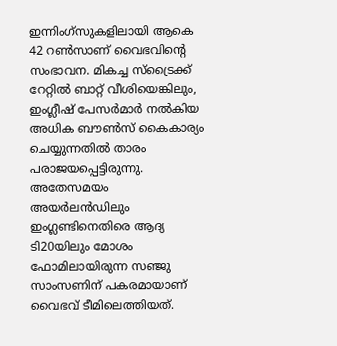ഇന്നിംഗ്സുകളിലായി ആകെ 42 റൺസാണ് വൈഭവിന്റെ സംഭാവന. മികച്ച സ്ട്രൈക്ക് റേറ്റിൽ ബാറ്റ് വീശിയെങ്കിലും, ഇംഗ്ലീഷ് പേസർമാർ നൽകിയ അധിക ബൗൺസ് കൈകാര്യം ചെയ്യുന്നതിൽ താരം പരാജയപ്പെട്ടിരുന്നു.
അതേസമയം അയർലൻഡിലും ഇംഗ്ലണ്ടിനെതിരെ ആദ്യ ടി20യിലും മോശം ഫോമിലായിരുന്ന സഞ്ജു സാംസണിന് പകരമായാണ് വൈഭവ് ടീമിലെത്തിയത്.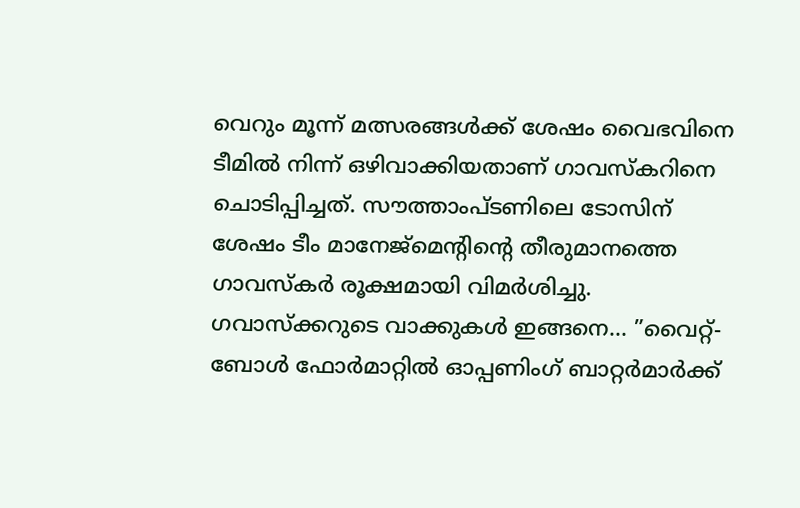വെറും മൂന്ന് മത്സരങ്ങൾക്ക് ശേഷം വൈഭവിനെ ടീമിൽ നിന്ന് ഒഴിവാക്കിയതാണ് ഗാവസ്കറിനെ ചൊടിപ്പിച്ചത്. സൗത്താംപ്ടണിലെ ടോസിന് ശേഷം ടീം മാനേജ്മെന്റിന്റെ തീരുമാനത്തെ ഗാവസ്കർ രൂക്ഷമായി വിമർശിച്ചു.
ഗവാസ്ക്കറുടെ വാക്കുകൾ ഇങ്ങനെ… ”വൈറ്റ്-ബോൾ ഫോർമാറ്റിൽ ഓപ്പണിംഗ് ബാറ്റർമാർക്ക്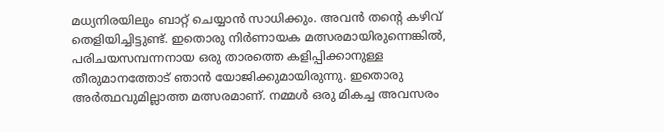മധ്യനിരയിലും ബാറ്റ് ചെയ്യാൻ സാധിക്കും. അവൻ തന്റെ കഴിവ് തെളിയിച്ചിട്ടുണ്ട്. ഇതൊരു നിർണായക മത്സരമായിരുന്നെങ്കിൽ, പരിചയസമ്പന്നനായ ഒരു താരത്തെ കളിപ്പിക്കാനുള്ള തീരുമാനത്തോട് ഞാൻ യോജിക്കുമായിരുന്നു. ഇതൊരു അർത്ഥവുമില്ലാത്ത മത്സരമാണ്. നമ്മൾ ഒരു മികച്ച അവസരം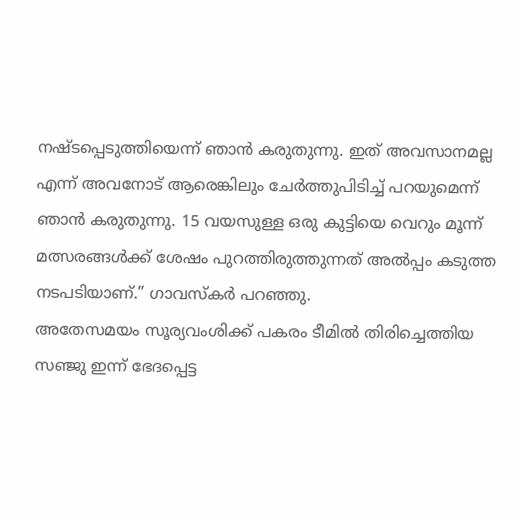നഷ്ടപ്പെടുത്തിയെന്ന് ഞാൻ കരുതുന്നു. ഇത് അവസാനമല്ല എന്ന് അവനോട് ആരെങ്കിലും ചേർത്തുപിടിച്ച് പറയുമെന്ന് ഞാൻ കരുതുന്നു. 15 വയസുള്ള ഒരു കുട്ടിയെ വെറും മൂന്ന് മത്സരങ്ങൾക്ക് ശേഷം പുറത്തിരുത്തുന്നത് അൽപ്പം കടുത്ത നടപടിയാണ്.” ഗാവസ്കർ പറഞ്ഞു.
അതേസമയം സൂര്യവംശിക്ക് പകരം ടീമിൽ തിരിച്ചെത്തിയ സഞ്ജു ഇന്ന് ഭേദപ്പെട്ട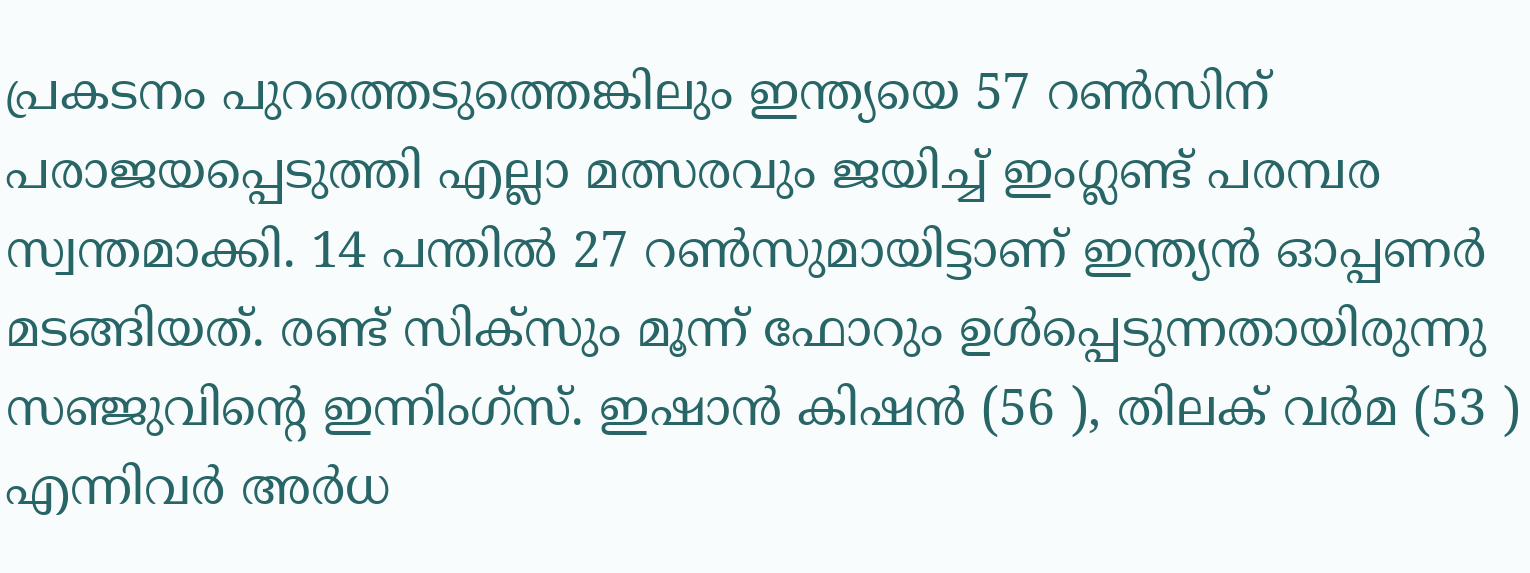പ്രകടനം പുറത്തെടുത്തെങ്കിലും ഇന്ത്യയെ 57 റൺസിന് പരാജയപ്പെടുത്തി എല്ലാ മത്സരവും ജയിച്ച് ഇംഗ്ലണ്ട് പരമ്പര സ്വന്തമാക്കി. 14 പന്തിൽ 27 റൺസുമായിട്ടാണ് ഇന്ത്യൻ ഓപ്പണർ മടങ്ങിയത്. രണ്ട് സിക്സും മൂന്ന് ഫോറും ഉൾപ്പെടുന്നതായിരുന്നു സഞ്ജുവിന്റെ ഇന്നിംഗ്സ്. ഇഷാൻ കിഷൻ (56 ), തിലക് വർമ (53 ) എന്നിവർ അർധ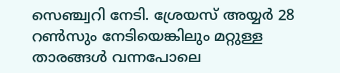സെഞ്ച്വറി നേടി. ശ്രേയസ് അയ്യർ 28 റൺസും നേടിയെങ്കിലും മറ്റുള്ള താരങ്ങൾ വന്നപോലെ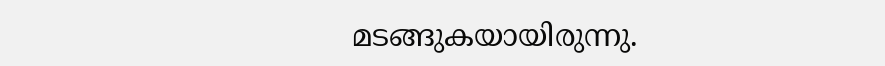മടങ്ങുകയായിരുന്നു.